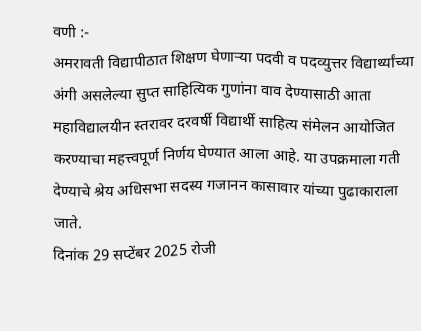वणी :-
अमरावती विद्यापीठात शिक्षण घेणाऱ्या पदवी व पदव्युत्तर विद्यार्थ्यांच्या अंगी असलेल्या सुप्त साहित्यिक गुणांना वाव देण्यासाठी आता महाविद्यालयीन स्तरावर दरवर्षी विद्यार्थी साहित्य संमेलन आयोजित करण्याचा महत्त्वपूर्ण निर्णय घेण्यात आला आहे. या उपक्रमाला गती देण्याचे श्रेय अधिसभा सदस्य गजानन कासावार यांच्या पुढाकाराला जाते.
दिनांक 29 सप्टेंबर 2025 रोजी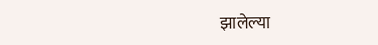झालेल्या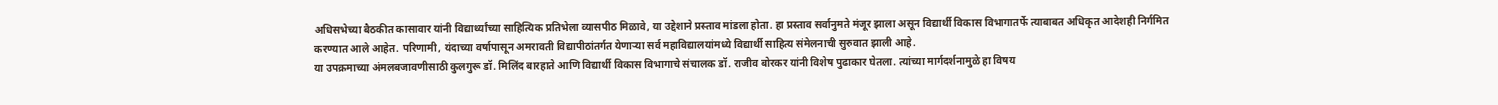अधिसभेच्या बैठकीत कासावार यांनी विद्यार्थ्यांच्या साहित्यिक प्रतिभेला व्यासपीठ मिळावे, या उद्देशाने प्रस्ताव मांडला होता. हा प्रस्ताव सर्वानुमते मंजूर झाला असून विद्यार्थी विकास विभागातर्फे त्याबाबत अधिकृत आदेशही निर्गमित करण्यात आले आहेत. परिणामी, यंदाच्या वर्षापासून अमरावती विद्यापीठांतर्गत येणाऱ्या सर्व महाविद्यालयांमध्ये विद्यार्थी साहित्य संमेलनाची सुरुवात झाली आहे.
या उपक्रमाच्या अंमलबजावणीसाठी कुलगुरू डॉ. मिलिंद बारहाते आणि विद्यार्थी विकास विभागाचे संचालक डॉ. राजीव बोरकर यांनी विशेष पुढाकार घेतला. त्यांच्या मार्गदर्शनामुळे हा विषय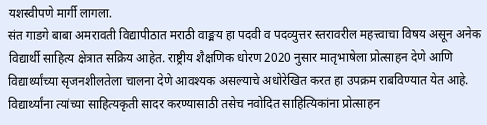यशस्वीपणे मार्गी लागला.
संत गाडगे बाबा अमरावती विद्यापीठात मराठी वाङ्मय हा पदवी व पदव्युत्तर स्तरावरील महत्त्वाचा विषय असून अनेक विद्यार्थी साहित्य क्षेत्रात सक्रिय आहेत. राष्ट्रीय शैक्षणिक धोरण 2020 नुसार मातृभाषेला प्रोत्साहन देणे आणि विद्यार्थ्यांच्या सृजनशीलतेला चालना देणे आवश्यक असल्याचे अधोरेखित करत हा उपक्रम राबविण्यात येत आहे.
विद्यार्थ्यांना त्यांच्या साहित्यकृती सादर करण्यासाठी तसेच नवोदित साहित्यिकांना प्रोत्साहन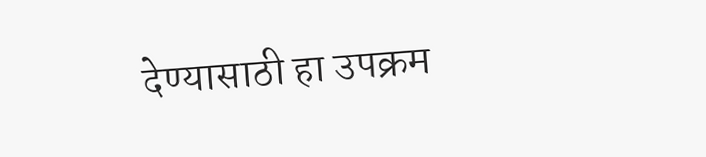देण्यासाठी हा उपक्रम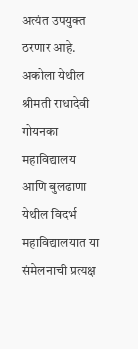अत्यंत उपयुक्त ठरणार आहे. अकोला येथील श्रीमती राधादेवी गोयनका महाविद्यालय आणि बुलढाणा येथील विदर्भ महाविद्यालयात या संमेलनाची प्रत्यक्ष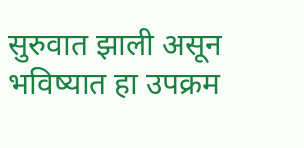सुरुवात झाली असून भविष्यात हा उपक्रम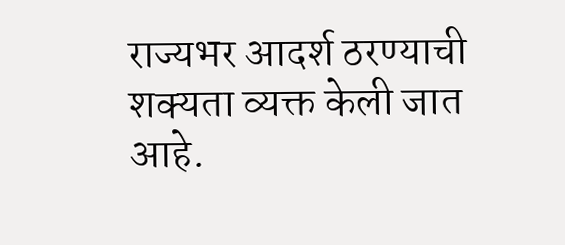राज्यभर आदर्श ठरण्याची शक्यता व्यक्त केली जात आहे.